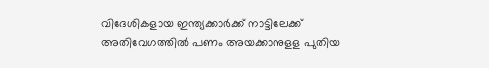വിദേശികളായ ഇന്ത്യക്കാർക്ക് നാട്ടിലേക്ക് അതിവേഗത്തിൽ പണം അയക്കാനുളള പുതിയ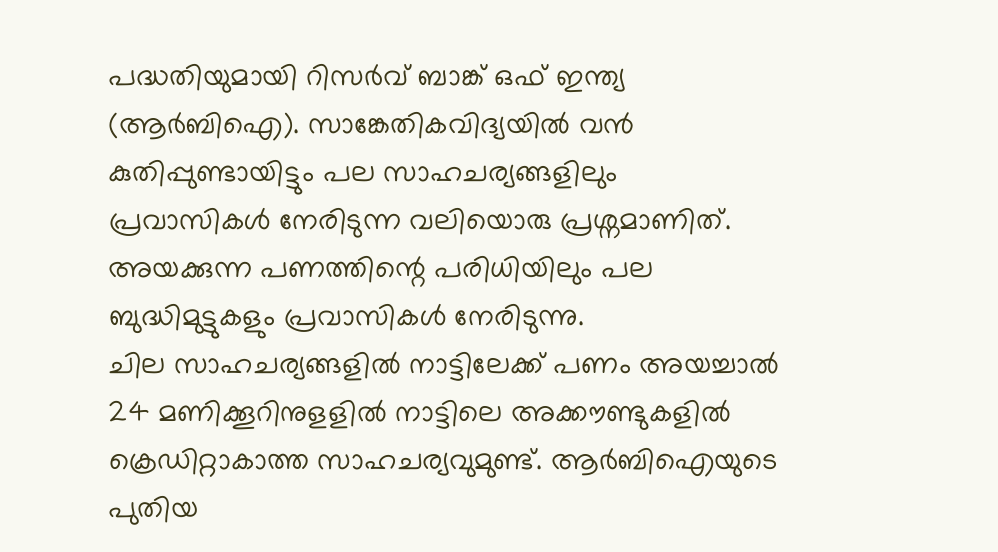പദ്ധതിയുമായി റിസർവ് ബാങ്ക് ഒഫ് ഇന്ത്യ (ആർബിഐ). സാങ്കേതികവിദ്യയിൽ വൻ കുതിപ്പുണ്ടായിട്ടും പല സാഹചര്യങ്ങളിലും പ്രവാസികൾ നേരിടുന്ന വലിയൊരു പ്രശ്നമാണിത്. അയക്കുന്ന പണത്തിന്റെ പരിധിയിലും പല ബുദ്ധിമുട്ടുകളും പ്രവാസികൾ നേരിടുന്നു.
ചില സാഹചര്യങ്ങളിൽ നാട്ടിലേക്ക് പണം അയച്ചാൽ 24 മണിക്കൂറിനുളളിൽ നാട്ടിലെ അക്കൗണ്ടുകളിൽ ക്രെഡിറ്റാകാത്ത സാഹചര്യവുമുണ്ട്. ആർബിഐയുടെ പുതിയ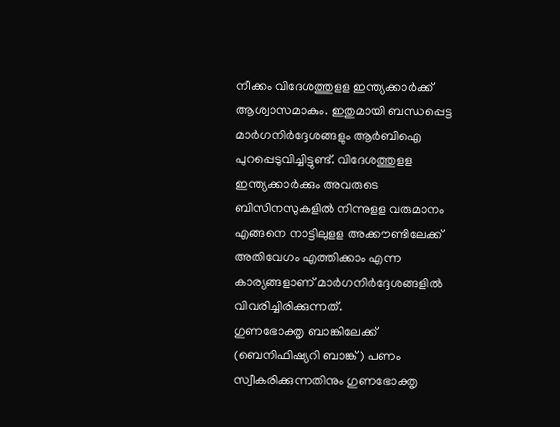നീക്കം വിദേശത്തുളള ഇന്ത്യക്കാർക്ക് ആശ്വാസമാകും. ഇതുമായി ബന്ധപ്പെട്ട മാർഗനിർദ്ദേശങ്ങളും ആർബിഐ പുറപ്പെടുവിച്ചിട്ടുണ്ട്. വിദേശത്തുളള ഇന്ത്യക്കാർക്കും അവരുടെ ബിസിനസുകളിൽ നിന്നുളള വരുമാനം എങ്ങനെ നാട്ടിലുളള അക്കൗണ്ടിലേക്ക് അതിവേഗം എത്തിക്കാം എന്ന കാര്യങ്ങളാണ് മാർഗനിർദ്ദേശങ്ങളിൽ വിവരിച്ചിരിക്കുന്നത്.
ഗുണഭോക്തൃ ബാങ്കിലേക്ക് (ബെനിഫിഷ്യറി ബാങ്ക്) പണം സ്വീകരിക്കുന്നതിനും ഗുണഭോക്തൃ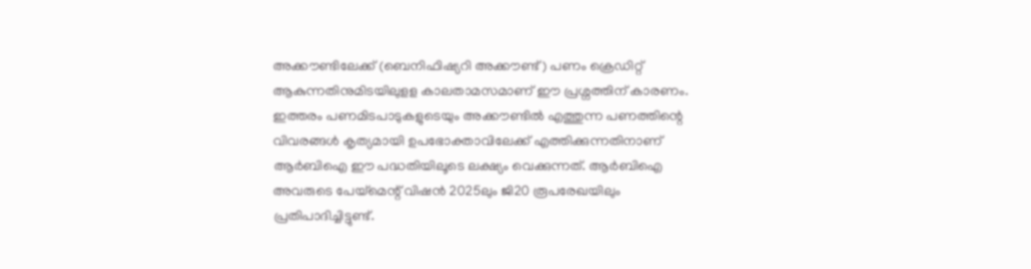അക്കൗണ്ടിലേക്ക് (ബെനിഫിഷ്യറി അക്കൗണ്ട്) പണം ക്രെഡിറ്റ് ആകുന്നതിനുമിടയിലുളള കാലതാമസമാണ് ഈ പ്രശ്നത്തിന് കാരണം. ഇത്തരം പണമിടപാടുകളുടെയും അക്കൗണ്ടിൽ എത്തുന്ന പണത്തിന്റെ വിവരങ്ങൾ കൃത്യമായി ഉപഭോക്താവിലേക്ക് എത്തിക്കുന്നതിനാണ് ആർബിഐ ഈ പദ്ധതിയിലൂടെ ലക്ഷ്യം വെക്കുന്നത്. ആർബിഐ അവരുടെ പേയ്മെന്റ് വിഷൻ 2025ലും ജി20 രൂപരേഖയിലും പ്രതിപാദിച്ചിട്ടുണ്ട്.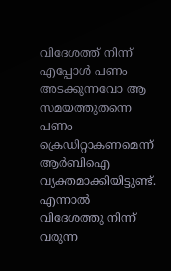വിദേശത്ത് നിന്ന് എപ്പോൾ പണം അടക്കുന്നവോ ആ സമയത്തുതന്നെ പണം ക്രെഡിറ്റാകണമെന്ന് ആർബിഐ വ്യക്തമാക്കിയിട്ടുണ്ട്. എന്നാൽ വിദേശത്തു നിന്ന് വരുന്ന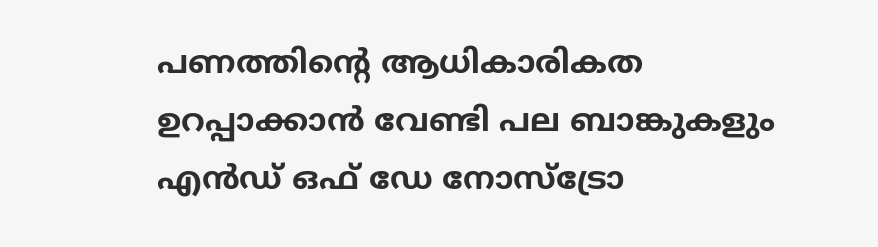പണത്തിന്റെ ആധികാരികത ഉറപ്പാക്കാൻ വേണ്ടി പല ബാങ്കുകളും എൻഡ് ഒഫ് ഡേ നോസ്ട്രോ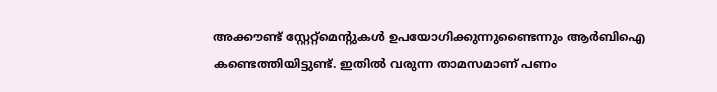അക്കൗണ്ട് സ്റ്റേറ്റ്മെന്റുകൾ ഉപയോഗിക്കുന്നുണ്ടൈന്നും ആർബിഐ കണ്ടെത്തിയിട്ടുണ്ട്. ഇതിൽ വരുന്ന താമസമാണ് പണം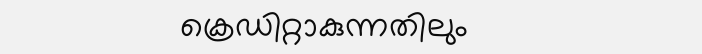ക്രെഡിറ്റാകുന്നതിലും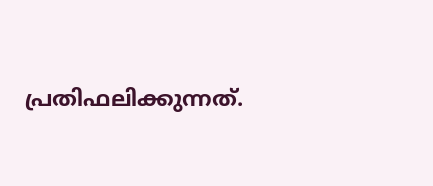പ്രതിഫലിക്കുന്നത്.